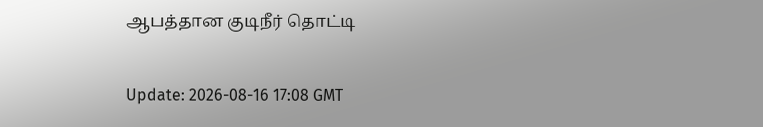ஆபத்தான குடிநீர் தொட்டி

Update: 2026-08-16 17:08 GMT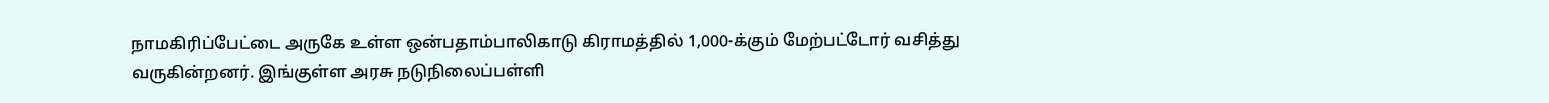நாமகிரிப்பேட்டை அருகே உள்ள ஒன்பதாம்பாலிகாடு கிராமத்தில் 1,000-க்கும் மேற்பட்டோர் வசித்து வருகின்றனர். இங்குள்ள அரசு நடுநிலைப்பள்ளி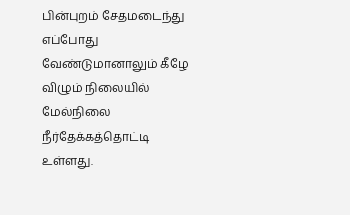பின்புறம் சேதமடைந்து எப்போது வேண்டுமானாலும் கீழே விழும் நிலையில் மேல்நிலை நீர்தேக்கத்தொட்டி உள்ளது.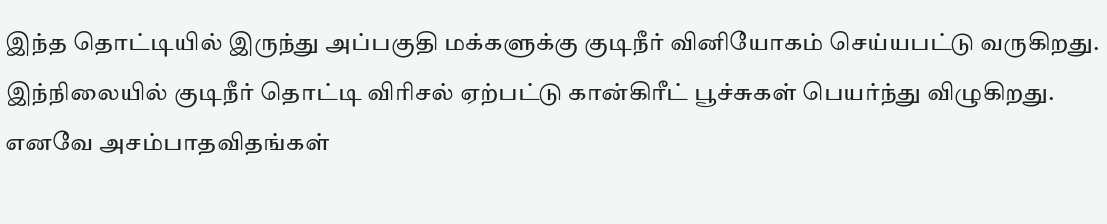இந்த தொட்டியில் இருந்து அப்பகுதி மக்களுக்கு குடிநீர் வினியோகம் செய்யபட்டு வருகிறது. இந்நிலையில் குடிநீர் தொட்டி விரிசல் ஏற்பட்டு கான்கிரீட் பூச்சுகள் பெயர்ந்து விழுகிறது. எனவே அசம்பாதவிதங்கள்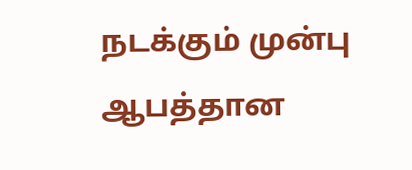நடக்கும் முன்பு ஆபத்தான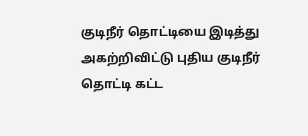குடிநீர் தொட்டியை இடித்து அகற்றிவிட்டு புதிய குடிநீர் தொட்டி கட்ட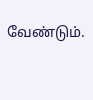வேண்டும்.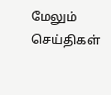மேலும் செய்திகள்